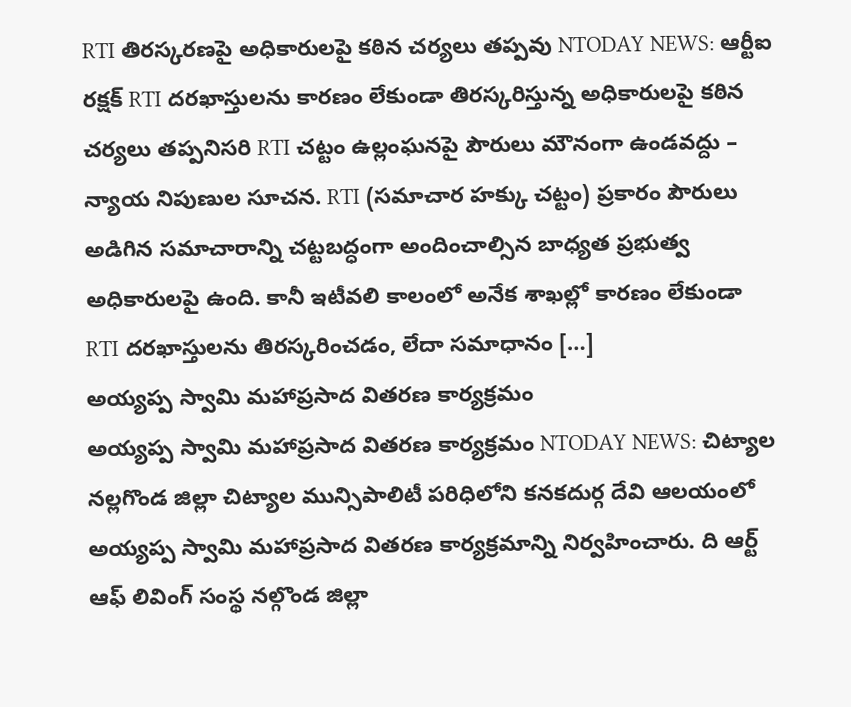RTI తిరస్కరణపై అధికారులపై కఠిన చర్యలు తప్పవు NTODAY NEWS: ఆర్టీఐ రక్షక్ RTI దరఖాస్తులను కారణం లేకుండా తిరస్కరిస్తున్న అధికారులపై కఠిన చర్యలు తప్పనిసరి RTI చట్టం ఉల్లంఘనపై పౌరులు మౌనంగా ఉండవద్దు – న్యాయ నిపుణుల సూచన. RTI (సమాచార హక్కు చట్టం) ప్రకారం పౌరులు అడిగిన సమాచారాన్ని చట్టబద్ధంగా అందించాల్సిన బాధ్యత ప్రభుత్వ అధికారులపై ఉంది. కానీ ఇటీవలి కాలంలో అనేక శాఖల్లో కారణం లేకుండా RTI దరఖాస్తులను తిరస్కరించడం, లేదా సమాధానం […]
అయ్యప్ప స్వామి మహాప్రసాద వితరణ కార్యక్రమం
అయ్యప్ప స్వామి మహాప్రసాద వితరణ కార్యక్రమం NTODAY NEWS: చిట్యాల నల్లగొండ జిల్లా చిట్యాల మున్సిపాలిటీ పరిధిలోని కనకదుర్గ దేవి ఆలయంలో అయ్యప్ప స్వామి మహాప్రసాద వితరణ కార్యక్రమాన్ని నిర్వహించారు. ది ఆర్ట్ ఆఫ్ లివింగ్ సంస్థ నల్గొండ జిల్లా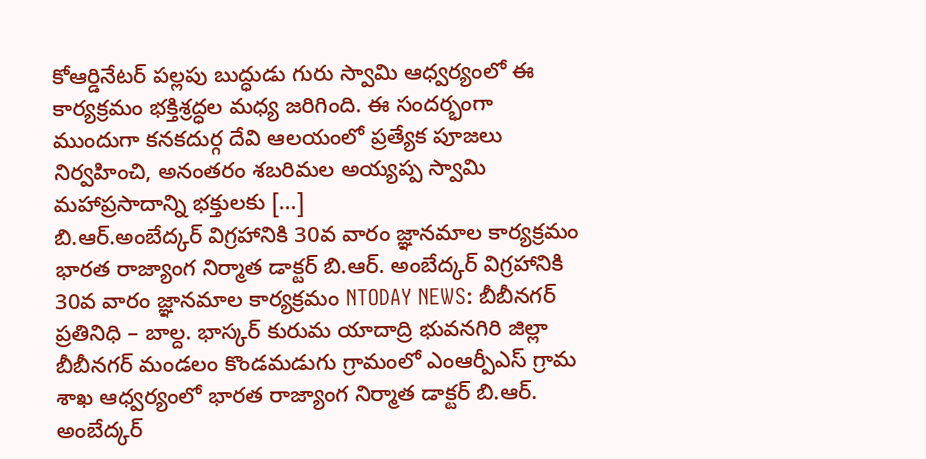కోఆర్డినేటర్ పల్లపు బుద్ధుడు గురు స్వామి ఆధ్వర్యంలో ఈ కార్యక్రమం భక్తిశ్రద్ధల మధ్య జరిగింది. ఈ సందర్భంగా ముందుగా కనకదుర్గ దేవి ఆలయంలో ప్రత్యేక పూజలు నిర్వహించి, అనంతరం శబరిమల అయ్యప్ప స్వామి మహాప్రసాదాన్ని భక్తులకు […]
బి.ఆర్.అంబేద్కర్ విగ్రహానికి 30వ వారం జ్ఞానమాల కార్యక్రమం
భారత రాజ్యాంగ నిర్మాత డాక్టర్ బి.ఆర్. అంబేద్కర్ విగ్రహానికి 30వ వారం జ్ఞానమాల కార్యక్రమం NTODAY NEWS: బీబీనగర్ ప్రతినిధి – బాల్ద. భాస్కర్ కురుమ యాదాద్రి భువనగిరి జిల్లా బీబీనగర్ మండలం కొండమడుగు గ్రామంలో ఎంఆర్పీఎస్ గ్రామ శాఖ ఆధ్వర్యంలో భారత రాజ్యాంగ నిర్మాత డాక్టర్ బి.ఆర్. అంబేద్కర్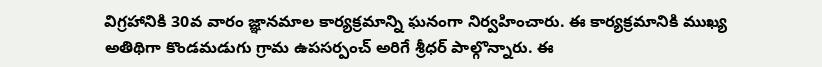విగ్రహానికి 30వ వారం జ్ఞానమాల కార్యక్రమాన్ని ఘనంగా నిర్వహించారు. ఈ కార్యక్రమానికి ముఖ్య అతిథిగా కొండమడుగు గ్రామ ఉపసర్పంచ్ అరిగే శ్రీధర్ పాల్గొన్నారు. ఈ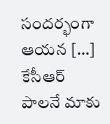సందర్భంగా ఆయన […]
కేసీఆర్ పాలనే మాకు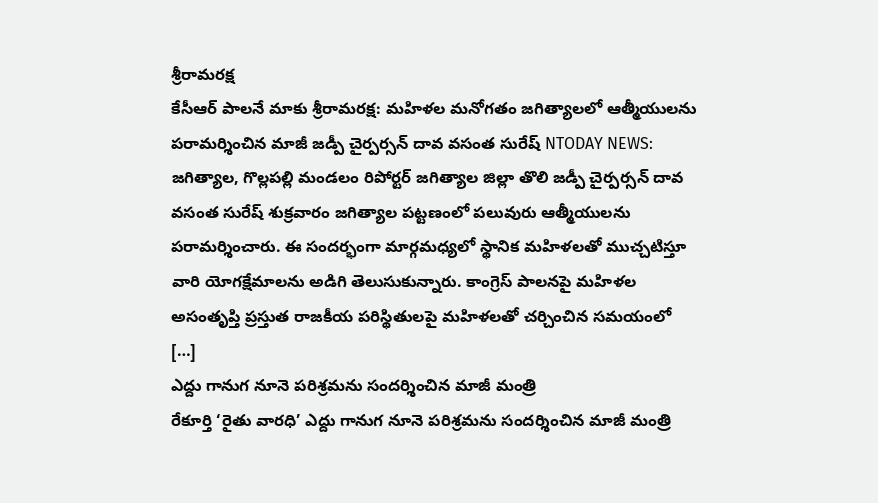శ్రీరామరక్ష
కేసీఆర్ పాలనే మాకు శ్రీరామరక్ష: మహిళల మనోగతం జగిత్యాలలో ఆత్మీయులను పరామర్శించిన మాజీ జడ్పీ చైర్పర్సన్ దావ వసంత సురేష్ NTODAY NEWS: జగిత్యాల, గొల్లపల్లి మండలం రిపోర్టర్ జగిత్యాల జిల్లా తొలి జడ్పీ చైర్పర్సన్ దావ వసంత సురేష్ శుక్రవారం జగిత్యాల పట్టణంలో పలువురు ఆత్మీయులను పరామర్శించారు. ఈ సందర్భంగా మార్గమధ్యలో స్థానిక మహిళలతో ముచ్చటిస్తూ వారి యోగక్షేమాలను అడిగి తెలుసుకున్నారు. కాంగ్రెస్ పాలనపై మహిళల అసంతృప్తి ప్రస్తుత రాజకీయ పరిస్థితులపై మహిళలతో చర్చించిన సమయంలో […]
ఎద్దు గానుగ నూనె పరిశ్రమను సందర్శించిన మాజీ మంత్రి
రేకూర్తి ‘రైతు వారధి’ ఎద్దు గానుగ నూనె పరిశ్రమను సందర్శించిన మాజీ మంత్రి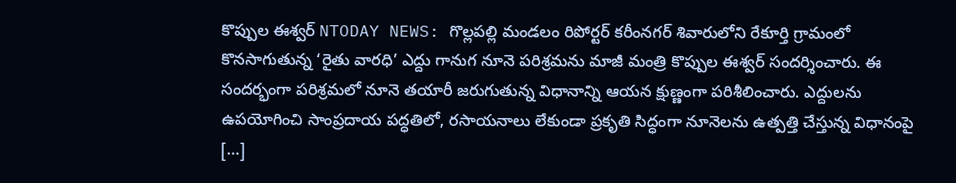కొప్పుల ఈశ్వర్ NTODAY NEWS: గొల్లపల్లి మండలం రిపోర్టర్ కరీంనగర్ శివారులోని రేకూర్తి గ్రామంలో కొనసాగుతున్న ‘రైతు వారధి’ ఎద్దు గానుగ నూనె పరిశ్రమను మాజీ మంత్రి కొప్పుల ఈశ్వర్ సందర్శించారు. ఈ సందర్భంగా పరిశ్రమలో నూనె తయారీ జరుగుతున్న విధానాన్ని ఆయన క్షుణ్ణంగా పరిశీలించారు. ఎద్దులను ఉపయోగించి సాంప్రదాయ పద్ధతిలో, రసాయనాలు లేకుండా ప్రకృతి సిద్ధంగా నూనెలను ఉత్పత్తి చేస్తున్న విధానంపై […]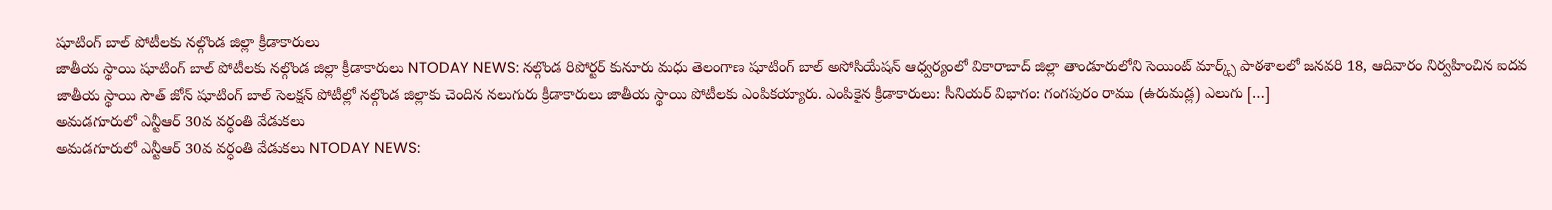షూటింగ్ బాల్ పోటీలకు నల్గొండ జిల్లా క్రీడాకారులు
జాతీయ స్థాయి షూటింగ్ బాల్ పోటీలకు నల్గొండ జిల్లా క్రీడాకారులు NTODAY NEWS: నల్గొండ రిపోర్టర్ కునూరు మధు తెలంగాణ షూటింగ్ బాల్ అసోసియేషన్ ఆధ్వర్యంలో వికారాబాద్ జిల్లా తాండూరులోని సెయింట్ మార్క్స్ పాఠశాలలో జనవరి 18, ఆదివారం నిర్వహించిన ఐదవ జాతీయ స్థాయి సౌత్ జోన్ షూటింగ్ బాల్ సెలక్షన్ పోటీల్లో నల్గొండ జిల్లాకు చెందిన నలుగురు క్రీడాకారులు జాతీయ స్థాయి పోటీలకు ఎంపికయ్యారు. ఎంపికైన క్రీడాకారులు: సీనియర్ విభాగం: గంగపురం రాము (ఉరుమడ్ల) ఎలుగు […]
అమడగూరులో ఎన్టీఆర్ 30వ వర్ధంతి వేడుకలు
అమడగూరులో ఎన్టీఆర్ 30వ వర్ధంతి వేడుకలు NTODAY NEWS: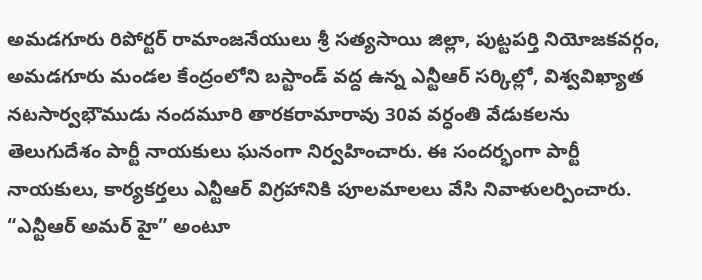అమడగూరు రిపోర్టర్ రామాంజనేయులు శ్రీ సత్యసాయి జిల్లా, పుట్టపర్తి నియోజకవర్గం, అమడగూరు మండల కేంద్రంలోని బస్టాండ్ వద్ద ఉన్న ఎన్టీఆర్ సర్కిల్లో, విశ్వవిఖ్యాత నటసార్వభౌముడు నందమూరి తారకరామారావు 30వ వర్ధంతి వేడుకలను తెలుగుదేశం పార్టీ నాయకులు ఘనంగా నిర్వహించారు. ఈ సందర్భంగా పార్టీ నాయకులు, కార్యకర్తలు ఎన్టీఆర్ విగ్రహానికి పూలమాలలు వేసి నివాళులర్పించారు. “ఎన్టీఆర్ అమర్ హై” అంటూ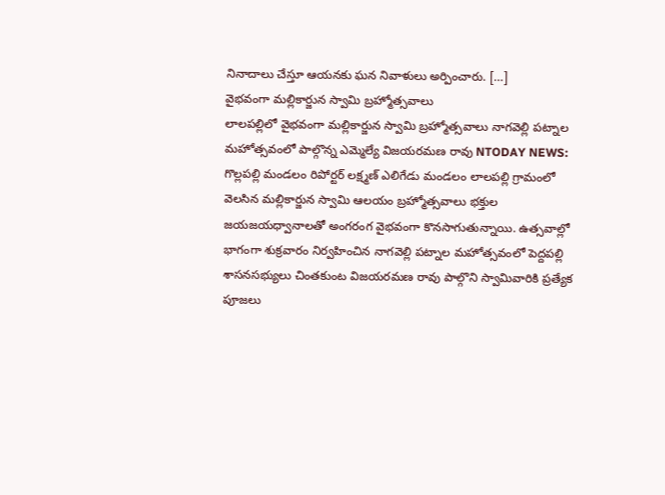నినాదాలు చేస్తూ ఆయనకు ఘన నివాళులు అర్పించారు. […]
వైభవంగా మల్లికార్జున స్వామి బ్రహ్మోత్సవాలు
లాలపల్లిలో వైభవంగా మల్లికార్జున స్వామి బ్రహ్మోత్సవాలు నాగవెల్లి పట్నాల మహోత్సవంలో పాల్గొన్న ఎమ్మెల్యే విజయరమణ రావు NTODAY NEWS: గొల్లపల్లి మండలం రిపోర్టర్ లక్ష్మణ్ ఎలిగేడు మండలం లాలపల్లి గ్రామంలో వెలసిన మల్లికార్జున స్వామి ఆలయం బ్రహ్మోత్సవాలు భక్తుల జయజయధ్వానాలతో అంగరంగ వైభవంగా కొనసాగుతున్నాయి. ఉత్సవాల్లో భాగంగా శుక్రవారం నిర్వహించిన నాగవెల్లి పట్నాల మహోత్సవంలో పెద్దపల్లి శాసనసభ్యులు చింతకుంట విజయరమణ రావు పాల్గొని స్వామివారికి ప్రత్యేక పూజలు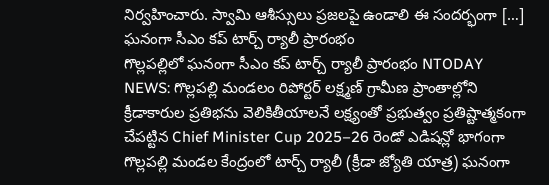నిర్వహించారు. స్వామి ఆశీస్సులు ప్రజలపై ఉండాలి ఈ సందర్భంగా […]
ఘనంగా సీఎం కప్ టార్చ్ ర్యాలీ ప్రారంభం
గొల్లపల్లిలో ఘనంగా సీఎం కప్ టార్చ్ ర్యాలీ ప్రారంభం NTODAY NEWS: గొల్లపల్లి మండలం రిపోర్టర్ లక్ష్మణ్ గ్రామీణ ప్రాంతాల్లోని క్రీడాకారుల ప్రతిభను వెలికితీయాలనే లక్ష్యంతో ప్రభుత్వం ప్రతిష్టాత్మకంగా చేపట్టిన Chief Minister Cup 2025–26 రెండో ఎడిషన్లో భాగంగా గొల్లపల్లి మండల కేంద్రంలో టార్చ్ ర్యాలీ (క్రీడా జ్యోతి యాత్ర) ఘనంగా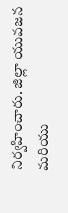నిర్వహించారు. జిల్లా యువజన మరియు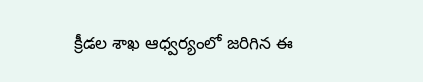క్రీడల శాఖ ఆధ్వర్యంలో జరిగిన ఈ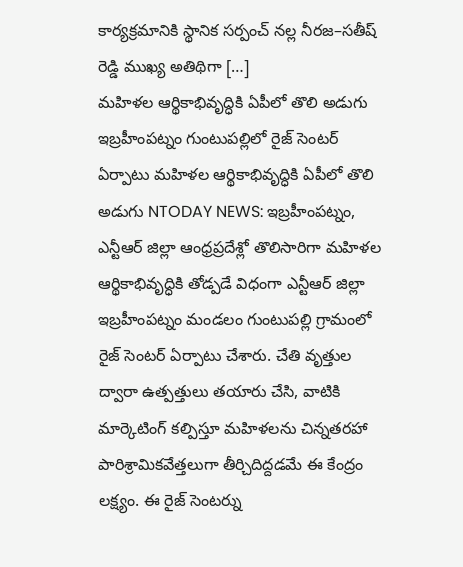కార్యక్రమానికి స్థానిక సర్పంచ్ నల్ల నీరజ–సతీష్ రెడ్డి ముఖ్య అతిథిగా […]
మహిళల ఆర్థికాభివృద్ధికి ఏపీలో తొలి అడుగు
ఇబ్రహీంపట్నం గుంటుపల్లిలో రైజ్ సెంటర్ ఏర్పాటు మహిళల ఆర్థికాభివృద్ధికి ఏపీలో తొలి అడుగు NTODAY NEWS: ఇబ్రహీంపట్నం, ఎన్టీఆర్ జిల్లా ఆంధ్రప్రదేశ్లో తొలిసారిగా మహిళల ఆర్థికాభివృద్ధికి తోడ్పడే విధంగా ఎన్టీఆర్ జిల్లా ఇబ్రహీంపట్నం మండలం గుంటుపల్లి గ్రామంలో రైజ్ సెంటర్ ఏర్పాటు చేశారు. చేతి వృత్తుల ద్వారా ఉత్పత్తులు తయారు చేసి, వాటికి మార్కెటింగ్ కల్పిస్తూ మహిళలను చిన్నతరహా పారిశ్రామికవేత్తలుగా తీర్చిదిద్దడమే ఈ కేంద్రం లక్ష్యం. ఈ రైజ్ సెంటర్ను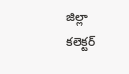జిల్లా కలెక్టర్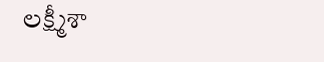లక్ష్మీశా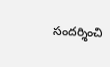సందర్శించి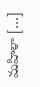మహిళా […]